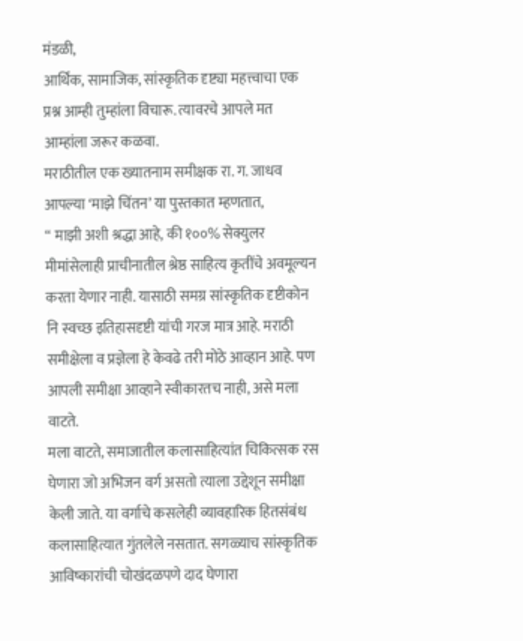मंडळी,
आर्थिक, सामाजिक, सांस्कृतिक दृष्ट्या महत्त्वाचा एक प्रश्न आम्ही तुम्हांला विचारू. त्यावरचे आपले मत आम्हांला जरूर कळवा.
मराठीतील एक ख्यातनाम समीक्षक रा. ग. जाधव आपल्या ‘माझे चिंतन’ या पुस्तकात म्हणतात,
“ माझी अशी श्रद्धा आहे, की १००% सेक्युलर मीमांसेलाही प्राचीनातील श्रेष्ठ साहित्य कृतींचे अवमूल्यन करता येणार नाही. यासाठी समग्र सांस्कृतिक दृष्टीकोन नि स्वच्छ इतिहासदृष्टी यांची गरज मात्र आहे. मराठी समीक्षेला व प्रज्ञेला हे केवढे तरी मोठे आव्हान आहे. पण आपली समीक्षा आव्हाने स्वीकारतच नाही, असे मला वाटते.
मला वाटते, समाजातील कलासाहित्यांत चिकित्सक रस घेणारा जो अभिजन वर्ग असतो त्याला उद्देशून समीक्षा केली जाते. या वर्गाचे कसलेही व्यावहारिक हितसंबंध कलासाहित्यात गुंतलेले नसतात. सगळ्याच सांस्कृतिक आविष्कारांची चोखंदळपणे दाद घेणारा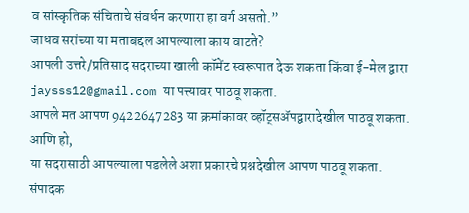व सांस्कृतिक संचिताचे संवर्धन करणारा हा वर्ग असतो.”
जाधव सरांच्या या मताबद्दल आपल्याला काय वाटते?
आपली उत्तरे/प्रतिसाद सदराच्या खाली कॉमेंट स्वरूपात देऊ शकता किंवा ई-मेल द्वारा
jaysss12@gmail.com या पत्त्यावर पाठवू शकता.
आपले मत आपण 9422647283 या क्रमांकावर व्हॉट्सॲपद्वारादेखील पाठवू शकता.
आणि हो,
या सदरासाठी आपल्याला पडलेले अशा प्रकारचे प्रश्नदेखील आपण पाठवू शकता.
संपादक